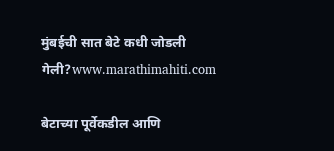मुंबईची सात बेटे कधी जोडली गेली?www.marathimahiti.com

बेटाच्या पूर्वेकडील आणि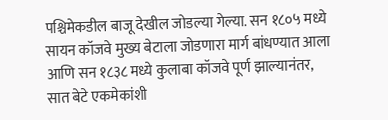पश्चिमेकडील बाजू देखील जोडल्या गेल्या. सन १८०५ मध्ये सायन कॉजवे मुख्य बेटाला जोडणारा मार्ग बांधण्यात आला आणि सन १८३८ मध्ये कुलाबा कॉजवे पूर्ण झाल्यानंतर, सात बेटे एकमेकांशी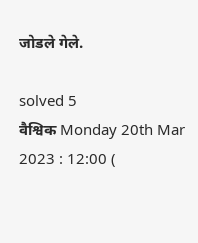जोडले गेले.

solved 5
वैश्विक Monday 20th Mar 2023 : 12:00 (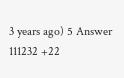3 years ago) 5 Answer 111232 +22